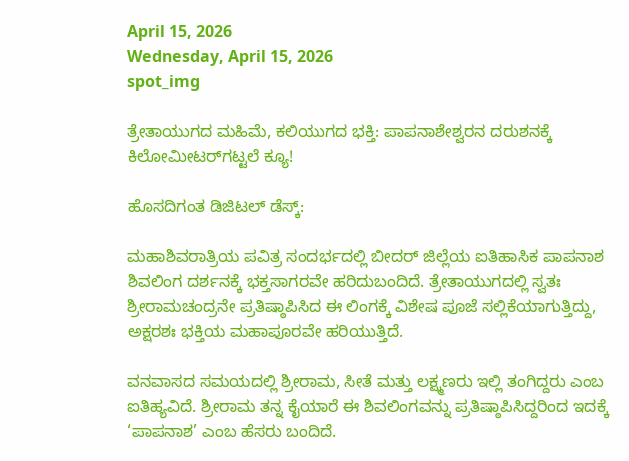April 15, 2026
Wednesday, April 15, 2026
spot_img

ತ್ರೇತಾಯುಗದ ಮಹಿಮೆ, ಕಲಿಯುಗದ ಭಕ್ತಿ: ಪಾಪನಾಶೇಶ್ವರನ ದರುಶನಕ್ಕೆ ಕಿಲೋಮೀಟರ್‌ಗಟ್ಟಲೆ ಕ್ಯೂ!

ಹೊಸದಿಗಂತ ಡಿಜಿಟಲ್ ಡೆಸ್ಕ್:

ಮಹಾಶಿವರಾತ್ರಿಯ ಪವಿತ್ರ ಸಂದರ್ಭದಲ್ಲಿ ಬೀದರ್ ಜಿಲ್ಲೆಯ ಐತಿಹಾಸಿಕ ಪಾಪನಾಶ ಶಿವಲಿಂಗ ದರ್ಶನಕ್ಕೆ ಭಕ್ತಸಾಗರವೇ ಹರಿದುಬಂದಿದೆ. ತ್ರೇತಾಯುಗದಲ್ಲಿ ಸ್ವತಃ ಶ್ರೀರಾಮಚಂದ್ರನೇ ಪ್ರತಿಷ್ಠಾಪಿಸಿದ ಈ ಲಿಂಗಕ್ಕೆ ವಿಶೇಷ ಪೂಜೆ ಸಲ್ಲಿಕೆಯಾಗುತ್ತಿದ್ದು, ಅಕ್ಷರಶಃ ಭಕ್ತಿಯ ಮಹಾಪೂರವೇ ಹರಿಯುತ್ತಿದೆ.

ವನವಾಸದ ಸಮಯದಲ್ಲಿ ಶ್ರೀರಾಮ, ಸೀತೆ ಮತ್ತು ಲಕ್ಷ್ಮಣರು ಇಲ್ಲಿ ತಂಗಿದ್ದರು ಎಂಬ ಐತಿಹ್ಯವಿದೆ. ಶ್ರೀರಾಮ ತನ್ನ ಕೈಯಾರೆ ಈ ಶಿವಲಿಂಗವನ್ನು ಪ್ರತಿಷ್ಠಾಪಿಸಿದ್ದರಿಂದ ಇದಕ್ಕೆ ‘ಪಾಪನಾಶ’ ಎಂಬ ಹೆಸರು ಬಂದಿದೆ.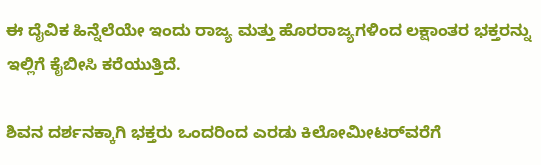ಈ ದೈವಿಕ ಹಿನ್ನೆಲೆಯೇ ಇಂದು ರಾಜ್ಯ ಮತ್ತು ಹೊರರಾಜ್ಯಗಳಿಂದ ಲಕ್ಷಾಂತರ ಭಕ್ತರನ್ನು ಇಲ್ಲಿಗೆ ಕೈಬೀಸಿ ಕರೆಯುತ್ತಿದೆ.

ಶಿವನ ದರ್ಶನಕ್ಕಾಗಿ ಭಕ್ತರು ಒಂದರಿಂದ ಎರಡು ಕಿಲೋಮೀಟರ್‌ವರೆಗೆ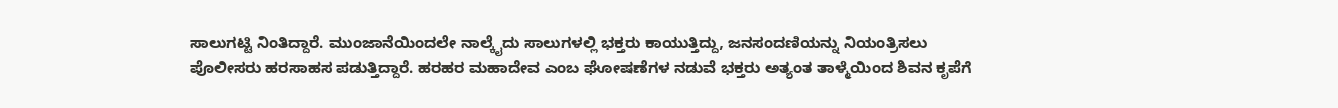ಸಾಲುಗಟ್ಟಿ ನಿಂತಿದ್ದಾರೆ. ಮುಂಜಾನೆಯಿಂದಲೇ ನಾಲ್ಕೈದು ಸಾಲುಗಳಲ್ಲಿ ಭಕ್ತರು ಕಾಯುತ್ತಿದ್ದು, ಜನಸಂದಣಿಯನ್ನು ನಿಯಂತ್ರಿಸಲು ಪೊಲೀಸರು ಹರಸಾಹಸ ಪಡುತ್ತಿದ್ದಾರೆ. ಹರಹರ ಮಹಾದೇವ ಎಂಬ ಘೋಷಣೆಗಳ ನಡುವೆ ಭಕ್ತರು ಅತ್ಯಂತ ತಾಳ್ಮೆಯಿಂದ ಶಿವನ ಕೃಪೆಗೆ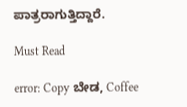ಪಾತ್ರರಾಗುತ್ತಿದ್ದಾರೆ.

Must Read

error: Copy ಬೇಡ, Coffee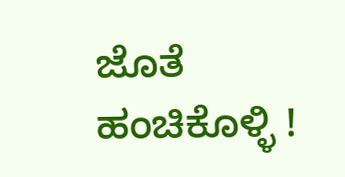ಜೊತೆ ಹಂಚಿಕೊಳ್ಳಿ !